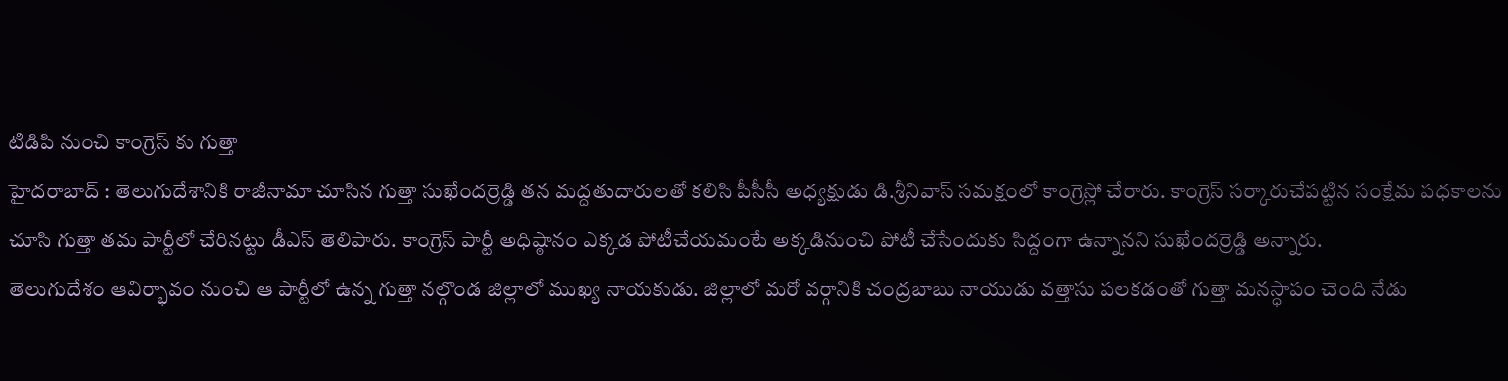టిడిపి నుంచి కాంగ్రెస్ కు గుత్తా
హైదరాబాద్ : తెలుగుదేశానికి రాజీనామా చూసిన గుత్తా సుఖేందర్రెడ్డి తన మద్దతుదారులతో కలిసి పీసీసీ అధ్యక్షుడు డి.శ్రీనివాస్ సమక్షంలో కాంగ్రెస్లో చేరారు. కాంగ్రెస్ సర్కారుచేపట్టిన సంక్షేమ పధకాలను చూసి గుత్తా తమ పార్టీలో చేరినట్టు డీఎస్ తెలిపారు. కాంగ్రెస్ పార్టీ అధిష్ఠానం ఎక్కడ పోటీచేయమంటే అక్కడినుంచి పోటీ చేసేందుకు సిద్దంగా ఉన్నానని సుఖేందర్రెడ్డి అన్నారు.
తెలుగుదేశం ఆవిర్భావం నుంచి ఆ పార్టీలో ఉన్న గుత్తా నల్గొండ జిల్లాలో ముఖ్య నాయకుడు. జిల్లాలో మరో వర్గానికి చంద్రబాబు నాయుడు వత్తాసు పలకడంతో గుత్తా మనస్ధాపం చెంది నేడు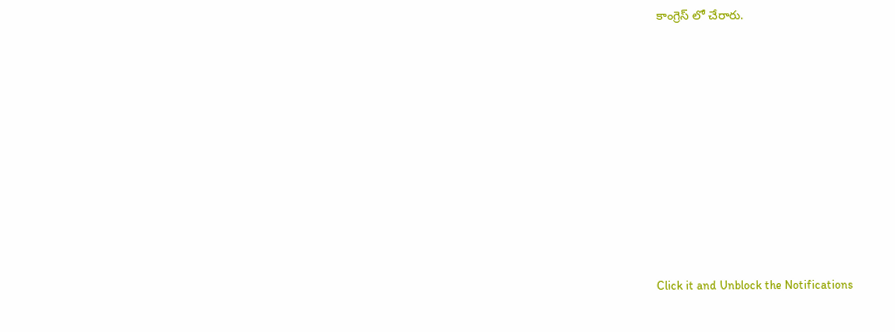కాంగ్రెస్ లో చేరారు.












Click it and Unblock the Notifications